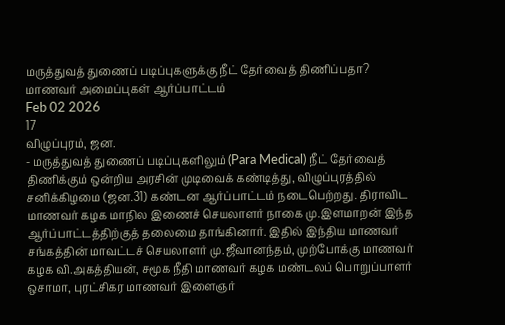மருத்துவத் துணைப் படிப்புகளுக்கு நீட் தேர்வைத் திணிப்பதா? மாணவர் அமைப்புகள் ஆர்ப்பாட்டம்
Feb 02 2026
17
விழுப்புரம், ஜன.
- மருத்துவத் துணைப் படிப்புகளிலும் (Para Medical) நீட் தேர்வைத் திணிக்கும் ஒன்றிய அரசின் முடிவைக் கண்டித்து, விழுப்புரத்தில் சனிக்கிழமை (ஜன.31) கண்டன ஆர்ப்பாட்டம் நடைபெற்றது. திராவிட மாணவர் கழக மாநில இணைச் செயலாளர் நாகை மு.இளமாறன் இந்த ஆர்ப்பாட்டத்திற்குத் தலைமை தாங்கினார். இதில் இந்திய மாணவர் சங்கத்தின் மாவட்டச் செயலாளர் மு.ஜீவானந்தம், முற்போக்கு மாணவர் கழக வி.அகத்தியன், சமூக நீதி மாணவர் கழக மண்டலப் பொறுப்பாளர் ஒசாமா, புரட்சிகர மாணவர் இளைஞர்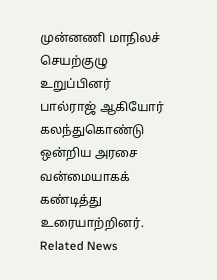முன்னணி மாநிலச் செயற்குழு உறுப்பினர் பால்ராஜ் ஆகியோர் கலந்துகொண்டு ஒன்றிய அரசை வன்மையாகக் கண்டித்து உரையாற்றினர்.
Related News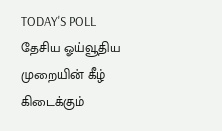TODAY'S POLL
தேசிய ஓய்வூதிய முறையின் கீழ் கிடைக்கும்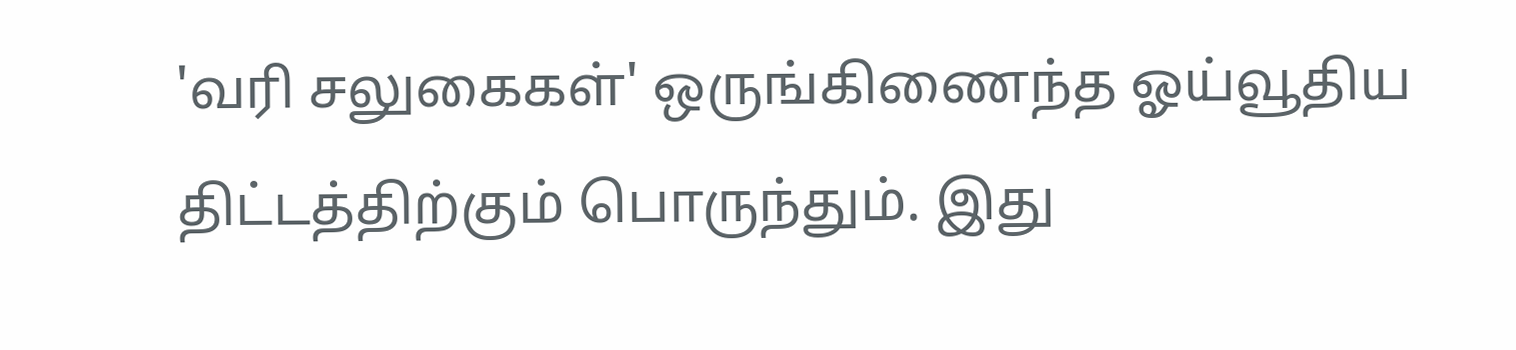'வரி சலுகைகள்' ஒருங்கிணைந்த ஓய்வூதிய திட்டத்திற்கும் பொருந்தும். இது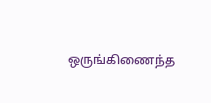ஒருங்கிணைந்த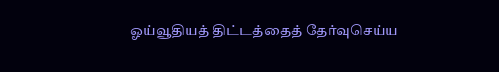ஓய்வூதியத் திட்டத்தைத் தேர்வுசெய்ய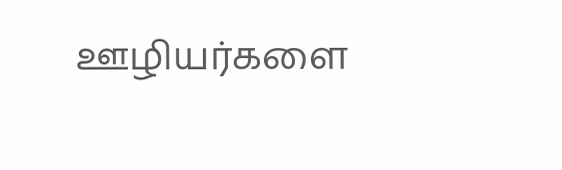ஊழியர்களை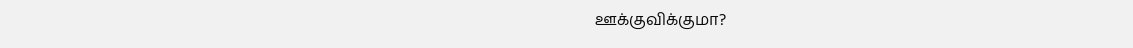ஊக்குவிக்குமா?